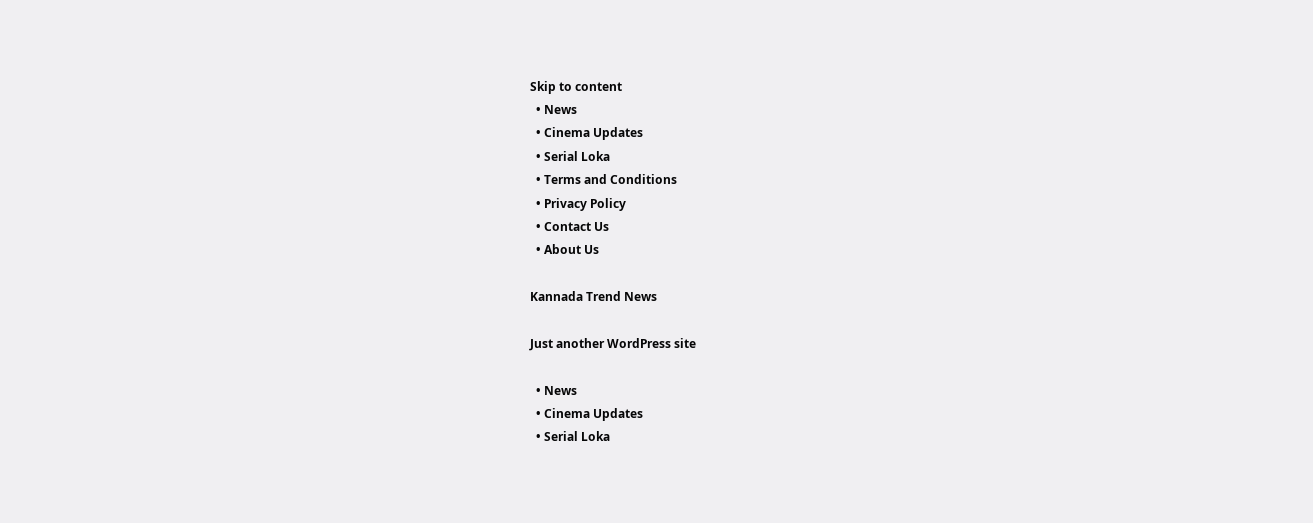Skip to content
  • News
  • Cinema Updates
  • Serial Loka
  • Terms and Conditions
  • Privacy Policy
  • Contact Us
  • About Us

Kannada Trend News

Just another WordPress site

  • News
  • Cinema Updates
  • Serial Loka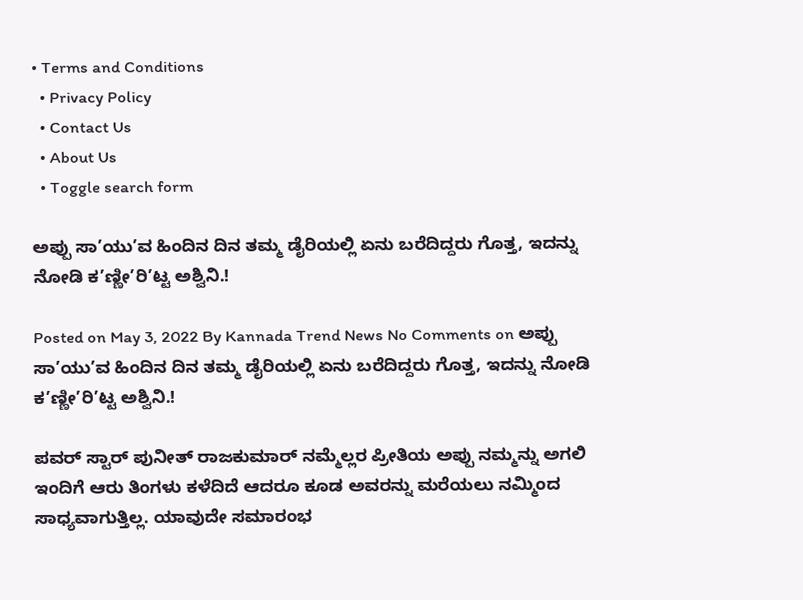• Terms and Conditions
  • Privacy Policy
  • Contact Us
  • About Us
  • Toggle search form

ಅಪ್ಪು ಸಾ’ಯು’ವ ಹಿಂದಿನ ದಿನ ತಮ್ಮ ಡೈರಿಯಲ್ಲಿ ಏನು ಬರೆದಿದ್ದರು ಗೊತ್ತ, ಇದನ್ನು ನೋಡಿ ಕ’ಣ್ಣೀ’ರಿ’ಟ್ಟ ಅಶ್ವಿನಿ.!

Posted on May 3, 2022 By Kannada Trend News No Comments on ಅಪ್ಪು ಸಾ’ಯು’ವ ಹಿಂದಿನ ದಿನ ತಮ್ಮ ಡೈರಿಯಲ್ಲಿ ಏನು ಬರೆದಿದ್ದರು ಗೊತ್ತ, ಇದನ್ನು ನೋಡಿ ಕ’ಣ್ಣೀ’ರಿ’ಟ್ಟ ಅಶ್ವಿನಿ.!

ಪವರ್ ಸ್ಟಾರ್ ಪುನೀತ್ ರಾಜಕುಮಾರ್ ನಮ್ಮೆಲ್ಲರ ಪ್ರೀತಿಯ ಅಪ್ಪು ನಮ್ಮನ್ನು ಅಗಲಿ ಇಂದಿಗೆ ಆರು ತಿಂಗಳು ಕಳೆದಿದೆ ಆದರೂ ಕೂಡ ಅವರನ್ನು ಮರೆಯಲು ನಮ್ಮಿಂದ ಸಾಧ್ಯವಾಗುತ್ತಿಲ್ಲ‌. ಯಾವುದೇ ಸಮಾರಂಭ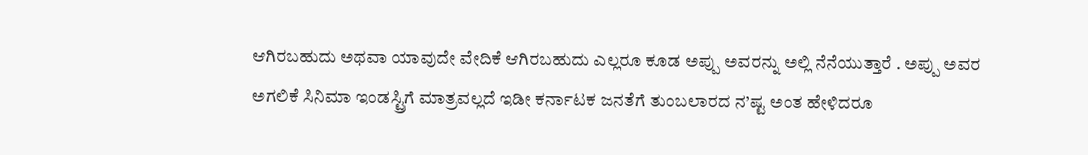ಆಗಿರಬಹುದು ಅಥವಾ ಯಾವುದೇ ವೇದಿಕೆ ಆಗಿರಬಹುದು ಎಲ್ಲರೂ ಕೂಡ ಅಪ್ಪು ಅವರನ್ನು ಅಲ್ಲಿ ನೆನೆಯುತ್ತಾರೆ . ಅಪ್ಪು ಅವರ ಅಗಲಿಕೆ ಸಿನಿಮಾ ಇಂಡಸ್ಟ್ರಿಗೆ ಮಾತ್ರವಲ್ಲದೆ ಇಡೀ ಕರ್ನಾಟಕ ಜನತೆಗೆ ತುಂಬಲಾರದ ನ’ಷ್ಟ ಅಂತ ಹೇಳಿದರೂ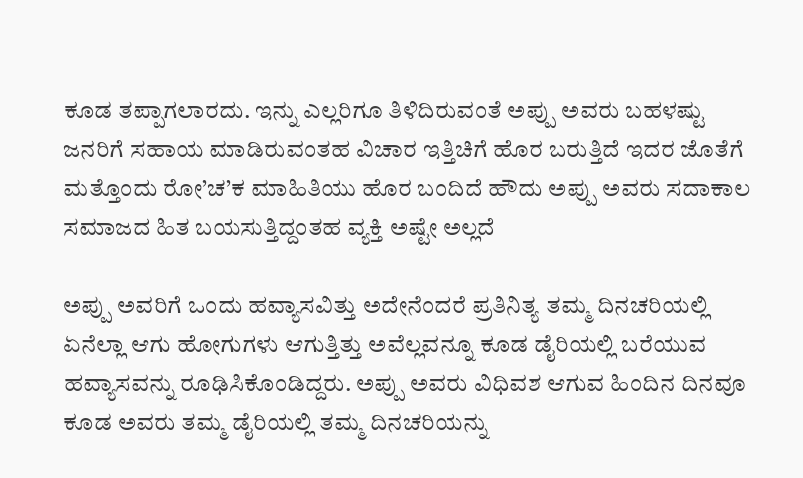ಕೂಡ ತಪ್ಪಾಗಲಾರದು. ಇನ್ನು ಎಲ್ಲರಿಗೂ ತಿಳಿದಿರುವಂತೆ ಅಪ್ಪು ಅವರು ಬಹಳಷ್ಟು ಜನರಿಗೆ ಸಹಾಯ ಮಾಡಿರುವಂತಹ ವಿಚಾರ ಇತ್ತಿಚಿಗೆ ಹೊರ ಬರುತ್ತಿದೆ ಇದರ ಜೊತೆಗೆ ಮತ್ತೊಂದು ರೋ’ಚ’ಕ ಮಾಹಿತಿಯು ಹೊರ ಬಂದಿದೆ ಹೌದು ಅಪ್ಪು ಅವರು ಸದಾಕಾಲ ಸಮಾಜದ ಹಿತ ಬಯಸುತ್ತಿದ್ದಂತಹ ವ್ಯಕ್ತಿ ಅಷ್ಟೇ ಅಲ್ಲದೆ

ಅಪ್ಪು ಅವರಿಗೆ ಒಂದು ಹವ್ಯಾಸವಿತ್ತು ಅದೇನೆಂದರೆ ಪ್ರತಿನಿತ್ಯ ತಮ್ಮ ದಿನಚರಿಯಲ್ಲಿ ಏನೆಲ್ಲಾ ಆಗು ಹೋಗುಗಳು ಆಗುತ್ತಿತ್ತು ಅವೆಲ್ಲವನ್ನೂ ಕೂಡ ಡೈರಿಯಲ್ಲಿ ಬರೆಯುವ ಹವ್ಯಾಸವನ್ನು ರೂಢಿಸಿಕೊಂಡಿದ್ದರು. ಅಪ್ಪು ಅವರು ವಿಧಿವಶ ಆಗುವ ಹಿಂದಿನ ದಿನವೂ ಕೂಡ ಅವರು ತಮ್ಮ ಡೈರಿಯಲ್ಲಿ ತಮ್ಮ ದಿನಚರಿಯನ್ನು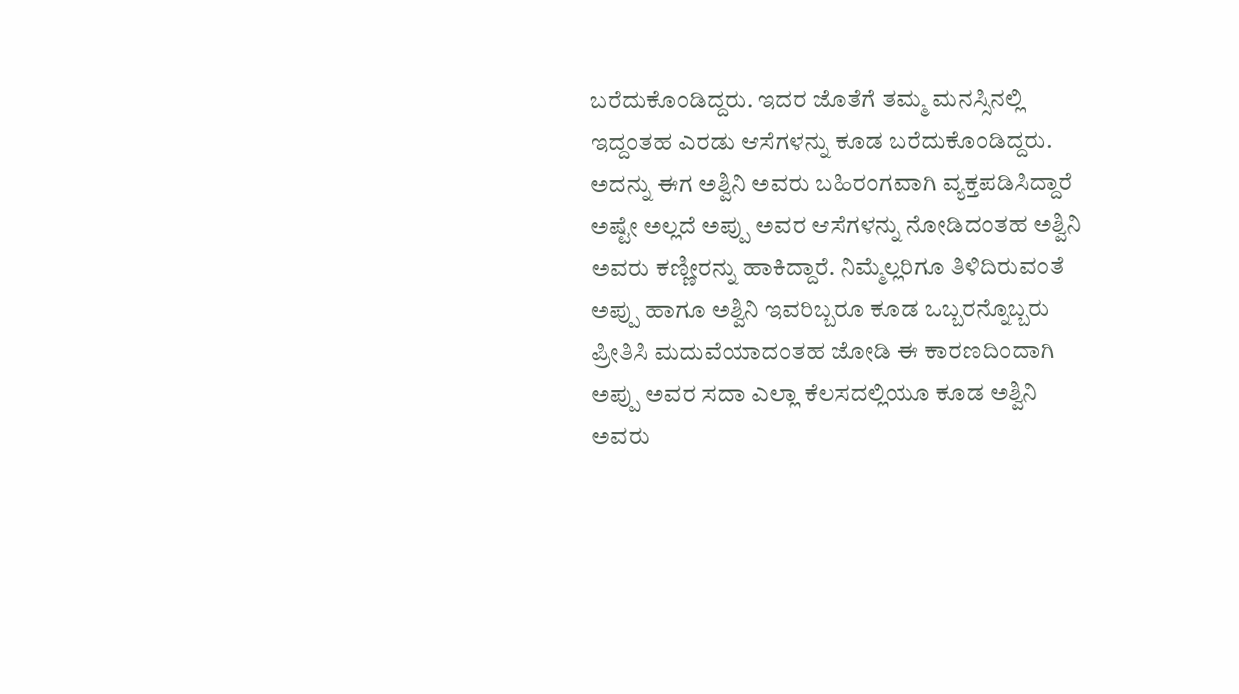ಬರೆದುಕೊಂಡಿದ್ದರು. ಇದರ ಜೊತೆಗೆ ತಮ್ಮ ಮನಸ್ಸಿನಲ್ಲಿ ಇದ್ದಂತಹ ಎರಡು ಆಸೆಗಳನ್ನು ಕೂಡ ಬರೆದುಕೊಂಡಿದ್ದರು. ಅದನ್ನು ಈಗ ಅಶ್ವಿನಿ ಅವರು ಬಹಿರಂಗವಾಗಿ ವ್ಯಕ್ತಪಡಿಸಿದ್ದಾರೆ ಅಷ್ಟೇ ಅಲ್ಲದೆ ಅಪ್ಪು ಅವರ ಆಸೆಗಳನ್ನು ನೋಡಿದಂತಹ ಅಶ್ವಿನಿ ಅವರು ಕಣ್ಣೀರನ್ನು ಹಾಕಿದ್ದಾರೆ. ನಿಮ್ಮೆಲ್ಲರಿಗೂ ತಿಳಿದಿರುವಂತೆ ಅಪ್ಪು ಹಾಗೂ ಅಶ್ವಿನಿ ಇವರಿಬ್ಬರೂ ಕೂಡ ಒಬ್ಬರನ್ನೊಬ್ಬರು ಪ್ರೀತಿಸಿ ಮದುವೆಯಾದಂತಹ ಜೋಡಿ ಈ ಕಾರಣದಿಂದಾಗಿ ಅಪ್ಪು ಅವರ ಸದಾ ಎಲ್ಲಾ ಕೆಲಸದಲ್ಲಿಯೂ ಕೂಡ ಅಶ್ವಿನಿ ಅವರು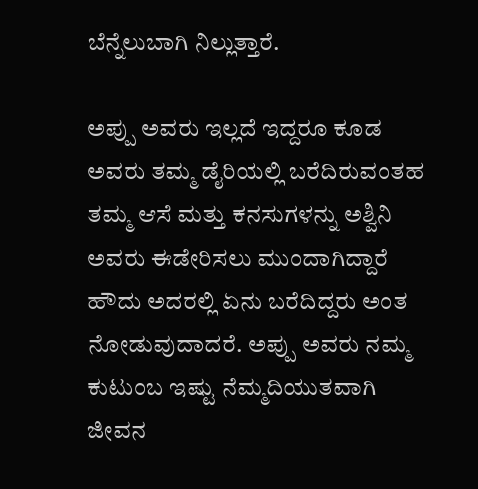ಬೆನ್ನೆಲುಬಾಗಿ ನಿಲ್ಲುತ್ತಾರೆ.

ಅಪ್ಪು ಅವರು ಇಲ್ಲದೆ ಇದ್ದರೂ ಕೂಡ ಅವರು ತಮ್ಮ ಡೈರಿಯಲ್ಲಿ ಬರೆದಿರುವಂತಹ ತಮ್ಮ ಆಸೆ ಮತ್ತು ಕನಸುಗಳನ್ನು ಅಶ್ವಿನಿ ಅವರು ಈಡೇರಿಸಲು ಮುಂದಾಗಿದ್ದಾರೆ ಹೌದು ಅದರಲ್ಲಿ ಏನು ಬರೆದಿದ್ದರು ಅಂತ ನೋಡುವುದಾದರೆ. ಅಪ್ಪು ಅವರು ನಮ್ಮ ಕುಟುಂಬ ಇಷ್ಟು ನೆಮ್ಮದಿಯುತವಾಗಿ ಜೀವನ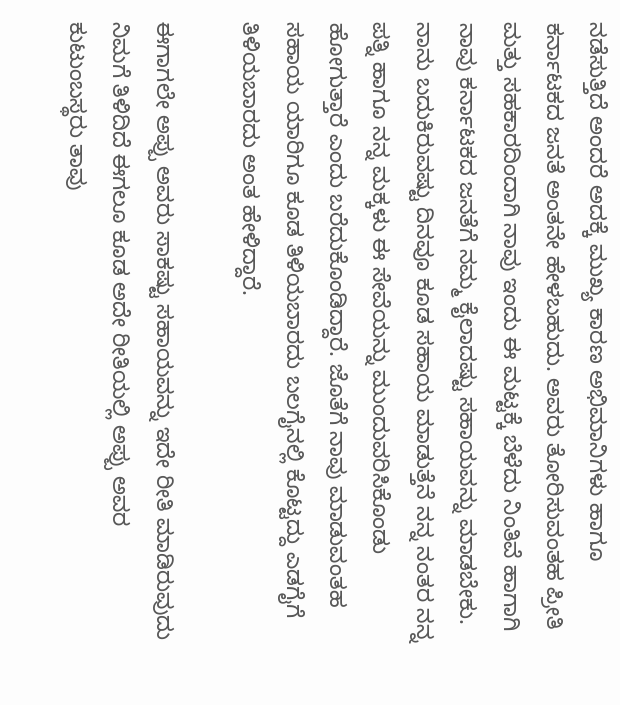ನಡೆಸುತ್ತಿದೆ ಅಂದರೆ ಅದಕ್ಕೆ ಮುಖ್ಯ ಕಾರಣ ಅಭಿಮಾನಿಗಳು ಹಾಗೂ ಕರ್ನಾಟಕದ ಜನತೆ ಅಂತನೇ ಹೇಳಬಹುದು. ಅವರು ತೋರಿಸುವಂತಹ ಪ್ರೀತಿ ಮತ್ತು ಸಹಕಾರದಿಂದಾಗಿ ನಾವು ಇಂದು ಈ ಮಟ್ಟಕ್ಕೆ ಬೆಳೆದು ನಿಂತಿವೆ ಹಾಗಾಗಿ ನಾವು ಕರ್ನಾಟಕದ ಜನತೆಗೆ ನಮ್ಮ ಕೈಲಾದಷ್ಟು ಸಹಾಯವನ್ನು ಮಾಡಬೇಕು. ನಾನು ಬದುಕಿರುವಷ್ಟು ದಿನವೂ ಕೂಡ ಸಹಾಯ ಮಾಡುತ್ತೆನೆ ನನ್ನ ನಂತರ ನನ್ನ ಪತ್ನಿ ಹಾಗೂ ನನ್ನ ಮಕ್ಕಳು ಈ ಸೇವೆಯನ್ನು ಮುಂದುವರಿಸಿಕೊಂಡು ಹೋಗುತ್ತಾರೆ ಎಂದು ಬರೆದುಕೊಂಡಿದ್ದಾರೆ. ಜೊತೆಗೆ ನಾವು ಮಾಡುವಂತಹ ಸಹಾಯ ಯಾರಿಗೂ ಕೂಡ ತಿಳಿಯಬಾರದು ಬಲಗೈನಲ್ಲಿ ಕೊಟ್ಟದ್ದು ಎಡಗೈಗೆ ತಿಳಿಯಬಾರದು ಅಂತ ಹೇಳಿದ್ದಾರೆ.

ಈಗಾಗಲೇ ಅಪ್ಪು ಅವರು ಸಾಕಷ್ಟು ಸಹಾಯವನ್ನು ಇದೇ ರೀತಿ ಮಾಡಿರುವುದು ನಿಮಗೆ ತಿಳಿದಿದೆ ಈಗಲೂ ಕೂಡ ಅದೇ ರೀತಿಯಲ್ಲಿ ಅಪ್ಪು ಅವರ ಕುಟುಂಬಸ್ಥರು ತಾವು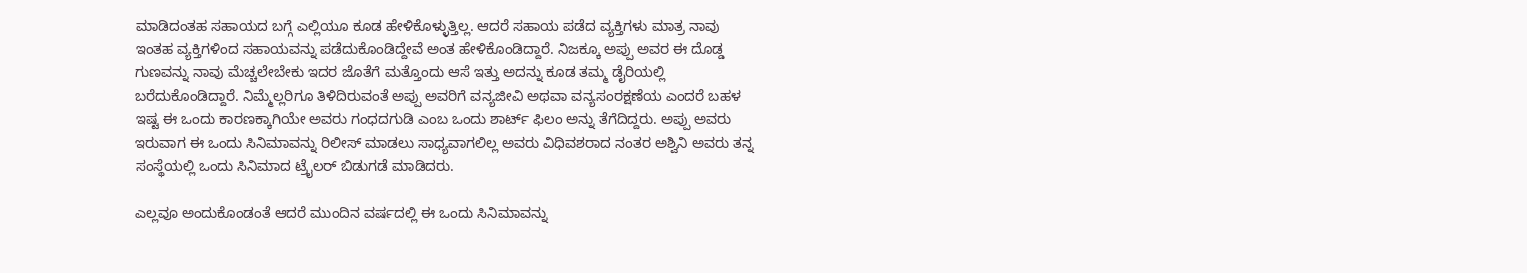ಮಾಡಿದಂತಹ ಸಹಾಯದ ಬಗ್ಗೆ ಎಲ್ಲಿಯೂ ಕೂಡ ಹೇಳಿಕೊಳ್ಳುತ್ತಿಲ್ಲ. ಆದರೆ ಸಹಾಯ ಪಡೆದ ವ್ಯಕ್ತಿಗಳು ಮಾತ್ರ ನಾವು ಇಂತಹ ವ್ಯಕ್ತಿಗಳಿಂದ ಸಹಾಯವನ್ನು ಪಡೆದುಕೊಂಡಿದ್ದೇವೆ ಅಂತ ಹೇಳಿಕೊಂಡಿದ್ದಾರೆ. ನಿಜಕ್ಕೂ ಅಪ್ಪು ಅವರ ಈ ದೊಡ್ಡ ಗುಣವನ್ನು ನಾವು ಮೆಚ್ಚಲೇಬೇಕು ಇದರ ಜೊತೆಗೆ ಮತ್ತೊಂದು ಆಸೆ ಇತ್ತು ಅದನ್ನು ಕೂಡ ತಮ್ಮ ಡೈರಿಯಲ್ಲಿ ಬರೆದುಕೊಂಡಿದ್ದಾರೆ. ನಿಮ್ಮೆಲ್ಲರಿಗೂ ತಿಳಿದಿರುವಂತೆ ಅಪ್ಪು ಅವರಿಗೆ ವನ್ಯಜೀವಿ ಅಥವಾ ವನ್ಯಸಂರಕ್ಷಣೆಯ ಎಂದರೆ ಬಹಳ ಇಷ್ಟ ಈ ಒಂದು ಕಾರಣಕ್ಕಾಗಿಯೇ ಅವರು ಗಂಧದಗುಡಿ ಎಂಬ ಒಂದು ಶಾರ್ಟ್ ಫಿಲಂ ಅನ್ನು ತೆಗೆದಿದ್ದರು. ಅಪ್ಪು ಅವರು ಇರುವಾಗ ಈ ಒಂದು ಸಿನಿಮಾವನ್ನು ರಿಲೀಸ್ ಮಾಡಲು ಸಾಧ್ಯವಾಗಲಿಲ್ಲ ಅವರು ವಿಧಿವಶರಾದ ನಂತರ ಅಶ್ವಿನಿ ಅವರು ತನ್ನ ಸಂಸ್ಥೆಯಲ್ಲಿ ಒಂದು ಸಿನಿಮಾದ ಟ್ರೈಲರ್ ಬಿಡುಗಡೆ ಮಾಡಿದರು.

ಎಲ್ಲವೂ ಅಂದುಕೊಂಡಂತೆ ಆದರೆ ಮುಂದಿನ ವರ್ಷದಲ್ಲಿ ಈ ಒಂದು ಸಿನಿಮಾವನ್ನು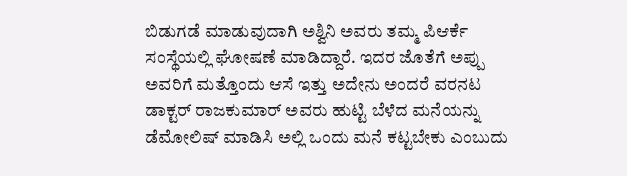ಬಿಡುಗಡೆ ಮಾಡುವುದಾಗಿ ಅಶ್ವಿನಿ ಅವರು ತಮ್ಮ ಪಿಆರ್ಕೆ ಸಂಸ್ಥೆಯಲ್ಲಿ ಘೋಷಣೆ ಮಾಡಿದ್ದಾರೆ. ಇದರ ಜೊತೆಗೆ ಅಪ್ಪು ಅವರಿಗೆ ಮತ್ತೊಂದು ಆಸೆ ಇತ್ತು ಅದೇನು ಅಂದರೆ ವರನಟ ಡಾಕ್ಟರ್ ರಾಜಕುಮಾರ್ ಅವರು ಹುಟ್ಟಿ ಬೆಳೆದ ಮನೆಯನ್ನು ಡೆಮೋಲಿಷ್ ಮಾಡಿಸಿ ಅಲ್ಲಿ ಒಂದು ಮನೆ ಕಟ್ಟಬೇಕು ಎಂಬುದು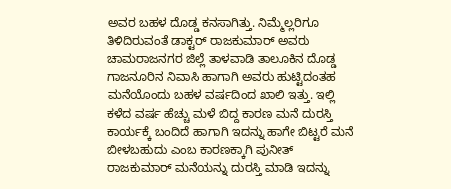ಅವರ ಬಹಳ ದೊಡ್ಡ ಕನಸಾಗಿತ್ತು. ನಿಮ್ಮೆಲ್ಲರಿಗೂ ತಿಳಿದಿರುವಂತೆ ಡಾಕ್ಟರ್ ರಾಜಕುಮಾರ್ ಅವರು ಚಾಮರಾಜನಗರ ಜಿಲ್ಲೆ ತಾಳವಾಡಿ ತಾಲೂಕಿನ ದೊಡ್ಡ ಗಾಜನೂರಿನ ನಿವಾಸಿ ಹಾಗಾಗಿ ಅವರು ಹುಟ್ಟಿದಂತಹ ಮನೆಯೊಂದು ಬಹಳ ವರ್ಷದಿಂದ ಖಾಲಿ ಇತ್ತು. ಇಲ್ಲಿ ಕಳೆದ ವರ್ಷ ಹೆಚ್ಚು ಮಳೆ ಬಿದ್ದ ಕಾರಣ ಮನೆ ದುರಸ್ತಿ ಕಾರ್ಯಕ್ಕೆ ಬಂದಿದೆ ಹಾಗಾಗಿ ಇದನ್ನು ಹಾಗೇ ಬಿಟ್ಟರೆ ಮನೆ ಬೀಳಬಹುದು ಎಂಬ ಕಾರಣಕ್ಕಾಗಿ ಪುನೀತ್ ರಾಜಕುಮಾರ್ ಮನೆಯನ್ನು ದುರಸ್ತಿ ಮಾಡಿ ಇದನ್ನು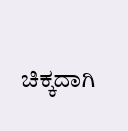ಚಿಕ್ಕದಾಗಿ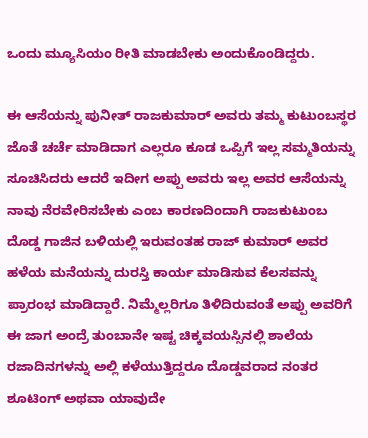ಒಂದು ಮ್ಯೂಸಿಯಂ ರೀತಿ ಮಾಡಬೇಕು ಅಂದುಕೊಂಡಿದ್ದರು.

ಈ ಆಸೆಯನ್ನು ಪುನೀತ್ ರಾಜಕುಮಾರ್ ಅವರು ತಮ್ಮ ಕುಟುಂಬಸ್ಥರ ಜೊತೆ ಚರ್ಚೆ ಮಾಡಿದಾಗ ಎಲ್ಲರೂ ಕೂಡ ಒಪ್ಪಿಗೆ ಇಲ್ಲ ಸಮ್ಮತಿಯನ್ನು ಸೂಚಿಸಿದರು ಆದರೆ ಇದೀಗ ಅಪ್ಪು ಅವರು ಇಲ್ಲ ಅವರ ಆಸೆಯನ್ನು ನಾವು ನೆರವೇರಿಸಬೇಕು ಎಂಬ ಕಾರಣದಿಂದಾಗಿ ರಾಜಕುಟುಂಬ ದೊಡ್ಡ ಗಾಜಿನ ಬಳಿಯಲ್ಲಿ ಇರುವಂತಹ ರಾಜ್ ಕುಮಾರ್ ಅವರ ಹಳೆಯ ಮನೆಯನ್ನು ದುರಸ್ತಿ ಕಾರ್ಯ ಮಾಡಿಸುವ ಕೆಲಸವನ್ನು ಪ್ರಾರಂಭ ಮಾಡಿದ್ದಾರೆ. ನಿಮ್ಮೆಲ್ಲರಿಗೂ ತಿಳಿದಿರುವಂತೆ ಅಪ್ಪು ಅವರಿಗೆ ಈ ಜಾಗ ಅಂದ್ರೆ ತುಂಬಾನೇ ಇಷ್ಟ ಚಿಕ್ಕವಯಸ್ಸಿನಲ್ಲಿ ಶಾಲೆಯ ರಜಾದಿನಗಳನ್ನು ಅಲ್ಲಿ ಕಳೆಯುತ್ತಿದ್ದರೂ ದೊಡ್ಡವರಾದ ನಂತರ ಶೂಟಿಂಗ್ ಅಥವಾ ಯಾವುದೇ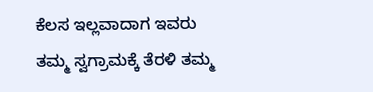ಕೆಲಸ ಇಲ್ಲವಾದಾಗ ಇವರು ತಮ್ಮ ಸ್ವಗ್ರಾಮಕ್ಕೆ ತೆರಳಿ ತಮ್ಮ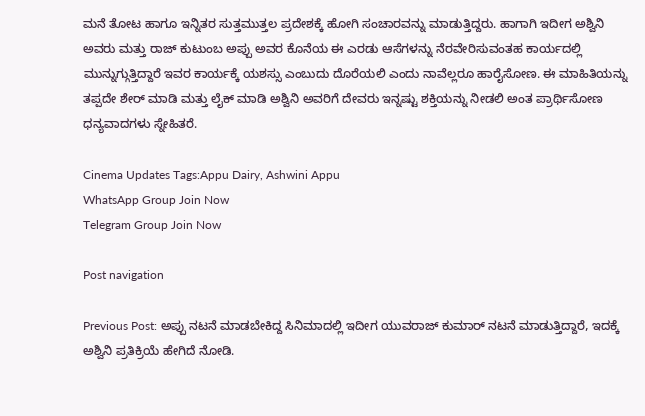ಮನೆ ತೋಟ ಹಾಗೂ ಇನ್ನಿತರ ಸುತ್ತಮುತ್ತಲ ಪ್ರದೇಶಕ್ಕೆ ಹೋಗಿ ಸಂಚಾರವನ್ನು ಮಾಡುತ್ತಿದ್ದರು. ಹಾಗಾಗಿ ಇದೀಗ ಅಶ್ವಿನಿ ಅವರು ಮತ್ತು ರಾಜ್ ಕುಟುಂಬ ಅಪ್ಪು ಅವರ ಕೊನೆಯ ಈ ಎರಡು ಆಸೆಗಳನ್ನು ನೆರವೇರಿಸುವಂತಹ ಕಾರ್ಯದಲ್ಲಿ ಮುನ್ನುಗ್ಗುತ್ತಿದ್ದಾರೆ ಇವರ ಕಾರ್ಯಕ್ಕೆ ಯಶಸ್ಸು ಎಂಬುದು ದೊರೆಯಲಿ ಎಂದು ನಾವೆಲ್ಲರೂ ಹಾರೈಸೋಣ. ಈ ಮಾಹಿತಿಯನ್ನು ತಪ್ಪದೇ ಶೇರ್ ಮಾಡಿ ಮತ್ತು ಲೈಕ್ ಮಾಡಿ ಅಶ್ವಿನಿ ಅವರಿಗೆ ದೇವರು ಇನ್ನಷ್ಟು ಶಕ್ತಿಯನ್ನು ನೀಡಲಿ ಅಂತ ಪ್ರಾರ್ಥಿಸೋಣ ಧನ್ಯವಾದಗಳು ಸ್ನೇಹಿತರೆ.

Cinema Updates Tags:Appu Dairy, Ashwini Appu
WhatsApp Group Join Now
Telegram Group Join Now

Post navigation

Previous Post: ಅಪ್ಪು ನಟನೆ ಮಾಡಬೇಕಿದ್ದ ಸಿನಿಮಾದಲ್ಲಿ ಇದೀಗ ಯುವರಾಜ್ ಕುಮಾರ್ ನಟನೆ ಮಾಡುತ್ತಿದ್ದಾರೆ, ಇದಕ್ಕೆ ಅಶ್ವಿನಿ ಪ್ರತಿಕ್ರಿಯೆ ಹೇಗಿದೆ ನೋಡಿ.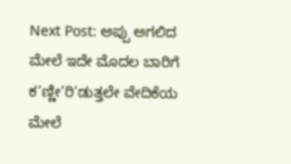Next Post: ಅಪ್ಪು ಅಗಲಿದ ಮೇಲೆ ಇದೇ ಮೊದಲ ಬಾರಿಗೆ ಕ’ಣ್ಣೀ’ರಿ’ಡುತ್ತಲೇ ವೇದಿಕೆಯ ಮೇಲೆ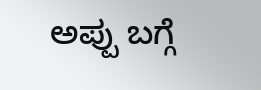ಅಪ್ಪು ಬಗ್ಗೆ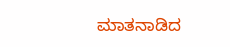ಮಾತನಾಡಿದ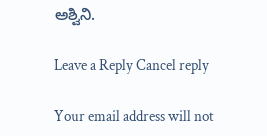ಅಶ್ವಿನಿ.

Leave a Reply Cancel reply

Your email address will not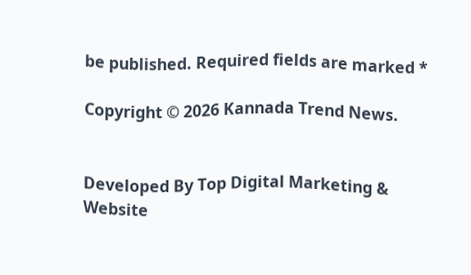be published. Required fields are marked *

Copyright © 2026 Kannada Trend News.


Developed By Top Digital Marketing & Website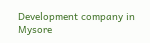Development company in Mysore